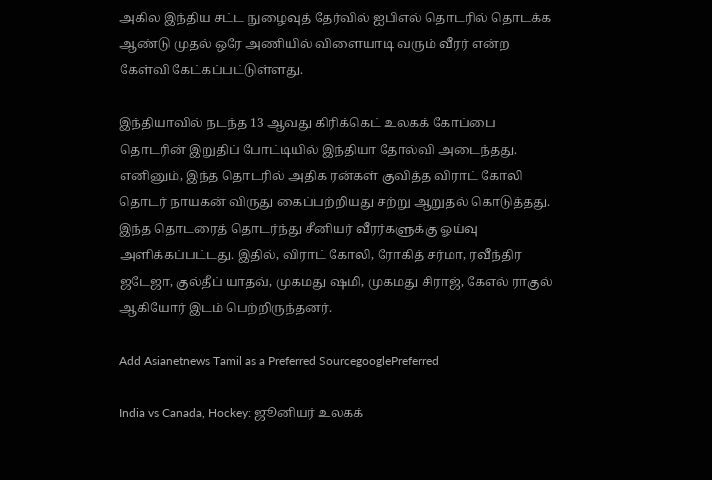அகில இந்திய சட்ட நுழைவுத் தேர்வில் ஐபிஎல் தொடரில் தொடக்க ஆண்டு முதல் ஒரே அணியில் விளையாடி வரும் வீரர் என்ற கேள்வி கேட்கப்பட்டுள்ளது.

இந்தியாவில் நடந்த 13 ஆவது கிரிக்கெட் உலகக் கோப்பை தொடரின் இறுதிப் போட்டியில் இந்தியா தோல்வி அடைந்தது. எனினும், இந்த தொடரில் அதிக ரன்கள் குவித்த விராட் கோலி தொடர் நாயகன் விருது கைப்பற்றியது சற்று ஆறுதல் கொடுத்தது. இந்த தொடரைத் தொடர்ந்து சீனியர் வீரர்களுக்கு ஓய்வு அளிக்கப்பட்டது. இதில், விராட் கோலி, ரோகித் சர்மா, ரவீந்திர ஜடேஜா, குல்தீப் யாதவ், முகமது ஷமி, முகமது சிராஜ், கேஎல் ராகுல் ஆகியோர் இடம் பெற்றிருந்தனர்.

Add Asianetnews Tamil as a Preferred SourcegooglePreferred

India vs Canada, Hockey: ஜூனியர் உலகக்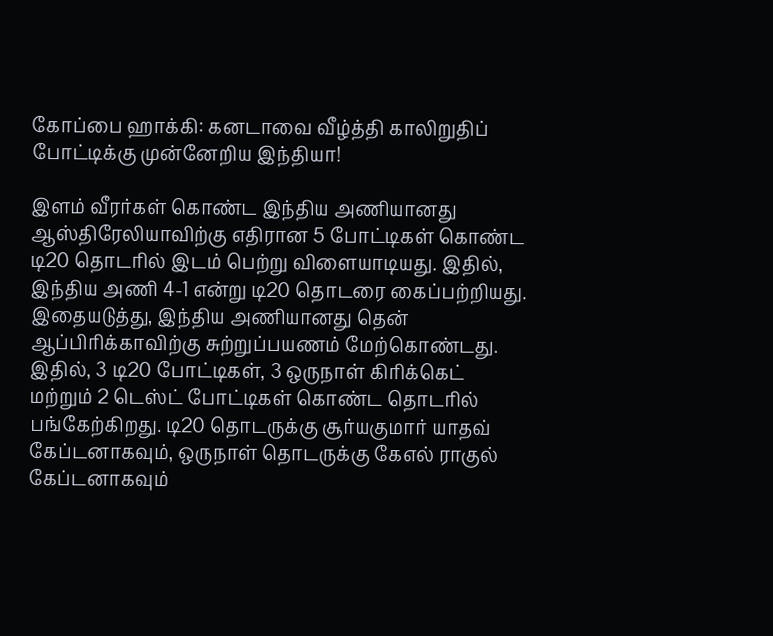கோப்பை ஹாக்கி: கனடாவை வீழ்த்தி காலிறுதிப் போட்டிக்கு முன்னேறிய இந்தியா!

இளம் வீரர்கள் கொண்ட இந்திய அணியானது ஆஸ்திரேலியாவிற்கு எதிரான 5 போட்டிகள் கொண்ட டி20 தொடரில் இடம் பெற்று விளையாடியது. இதில், இந்திய அணி 4-1 என்று டி20 தொடரை கைப்பற்றியது. இதையடுத்து, இந்திய அணியானது தென் ஆப்பிரிக்காவிற்கு சுற்றுப்பயணம் மேற்கொண்டது. இதில், 3 டி20 போட்டிகள், 3 ஒருநாள் கிரிக்கெட் மற்றும் 2 டெஸ்ட் போட்டிகள் கொண்ட தொடரில் பங்கேற்கிறது. டி20 தொடருக்கு சூர்யகுமார் யாதவ் கேப்டனாகவும், ஒருநாள் தொடருக்கு கேஎல் ராகுல் கேப்டனாகவும்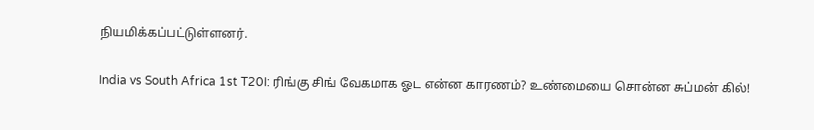நியமிக்கப்பட்டுள்ளனர்.

India vs South Africa 1st T20I: ரிங்கு சிங் வேகமாக ஓட என்ன காரணம்? உண்மையை சொன்ன சுப்மன் கில்!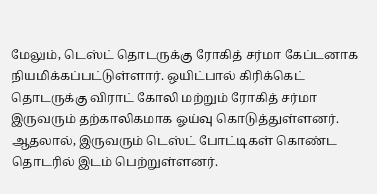மேலும், டெஸ்ட் தொடருக்கு ரோகித் சர்மா கேப்டனாக நியமிக்கப்பட்டுள்ளார். ஒயிட்பால் கிரிக்கெட் தொடருக்கு விராட் கோலி மற்றும் ரோகித் சர்மா இருவரும் தற்காலிகமாக ஓய்வு கொடுத்துள்ளனர். ஆதலால், இருவரும் டெஸ்ட் போட்டிகள் கொண்ட தொடரில் இடம் பெற்றுள்ளனர்.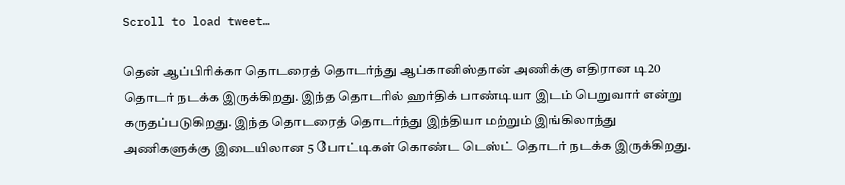Scroll to load tweet…

தென் ஆப்பிரிக்கா தொடரைத் தொடர்ந்து ஆப்கானிஸ்தான் அணிக்கு எதிரான டி20 தொடர் நடக்க இருக்கிறது. இந்த தொடரில் ஹர்திக் பாண்டியா இடம் பெறுவார் என்று கருதப்படுகிறது. இந்த தொடரைத் தொடர்ந்து இந்தியா மற்றும் இங்கிலாந்து அணிகளுக்கு இடையிலான 5 போட்டிகள் கொண்ட டெஸ்ட் தொடர் நடக்க இருக்கிறது.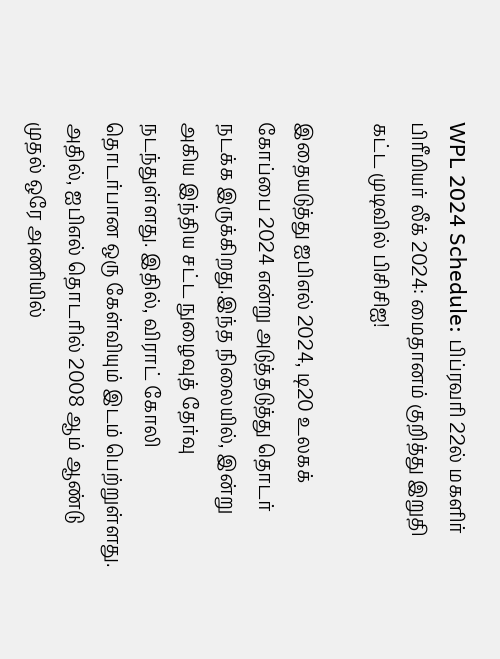WPL 2024 Schedule: பிப்ரவரி 22ல் மகளிர் பிரீமியர் லீக் 2024: மைதானம் குறித்து இறுதி கட்ட முடிவில் பிசிசிஐ!

இதையடுத்து ஐபிஎல் 2024, டி20 உலகக் கோப்பை 2024 என்று அடுத்தடுத்து தொடர் நடக்க இருக்கிறது.இந்த நிலையில், இன்று அகிய இந்திய சட்ட நுழைவுத் தேர்வு நடந்துள்ளது. இதில், விராட் கோலி தொடர்பான ஒரு கேள்வியும் இடம் பெற்றுள்ளது. அதில், ஐபிஎல் தொடரில் 2008 ஆம் ஆண்டு முதல் ஒரே அணியில்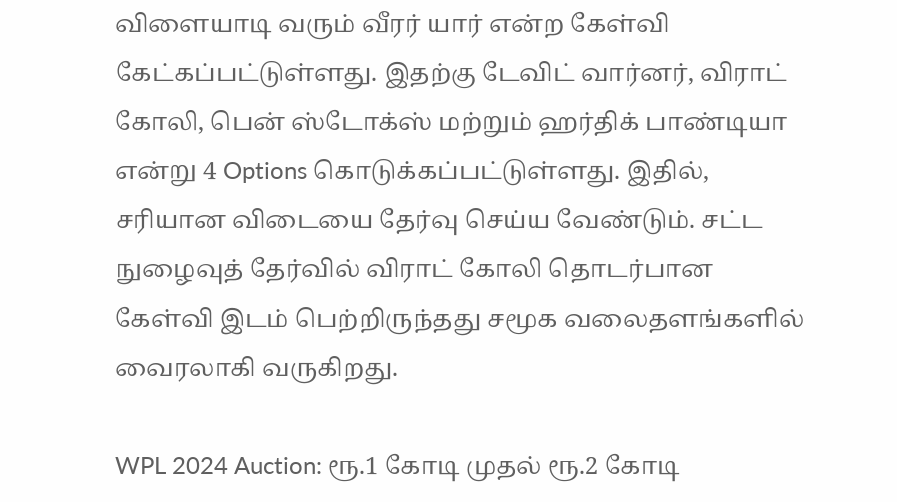விளையாடி வரும் வீரர் யார் என்ற கேள்வி கேட்கப்பட்டுள்ளது. இதற்கு டேவிட் வார்னர், விராட் கோலி, பென் ஸ்டோக்ஸ் மற்றும் ஹர்திக் பாண்டியா என்று 4 Options கொடுக்கப்பட்டுள்ளது. இதில், சரியான விடையை தேர்வு செய்ய வேண்டும். சட்ட நுழைவுத் தேர்வில் விராட் கோலி தொடர்பான கேள்வி இடம் பெற்றிருந்தது சமூக வலைதளங்களில் வைரலாகி வருகிறது.

WPL 2024 Auction: ரூ.1 கோடி முதல் ரூ.2 கோடி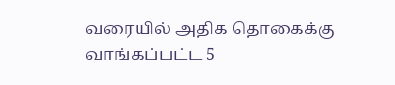வரையில் அதிக தொகைக்கு வாங்கப்பட்ட 5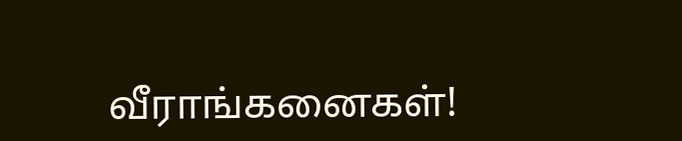வீராங்கனைகள்!